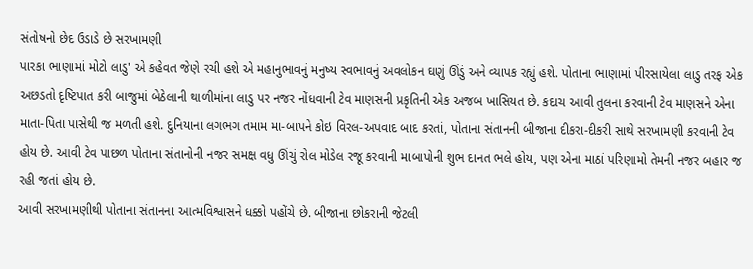સંતોષનો છેદ ઉડાડે છે સરખામણી
પારકા ભાણામાં મોટો લાડુ' એ કહેવત જેણે રચી હશે એ મહાનુભાવનું મનુષ્ય સ્વભાવનું અવલોકન ઘણું ઊંડું અને વ્યાપક રહ્યું હશે. પોતાના ભાણામાં પીરસાયેલા લાડુ તરફ એક અછડતો દૃષ્ટિપાત કરી બાજુમાં બેઠેલાની થાળીમાંના લાડુ પર નજર નોંધવાની ટેવ માણસની પ્રકૃતિની એક અજબ ખાસિયત છે. કદાચ આવી તુલના કરવાની ટેવ માણસને એના માતા-પિતા પાસેથી જ મળતી હશે. દુનિયાના લગભગ તમામ મા-બાપને કોઇ વિરલ-અપવાદ બાદ કરતાં, પોતાના સંતાનની બીજાના દીકરા-દીકરી સાથે સરખામણી કરવાની ટેવ હોય છે. આવી ટેવ પાછળ પોતાના સંતાનોની નજર સમક્ષ વધુ ઊંચું રોલ મોડેલ રજૂ કરવાની માબાપોની શુભ દાનત ભલે હોય, પણ એના માઠાં પરિણામો તેમની નજર બહાર જ રહી જતાં હોય છે.
આવી સરખામણીથી પોતાના સંતાનના આત્મવિશ્વાસને ધક્કો પહોંચે છે. બીજાના છોકરાની જેટલી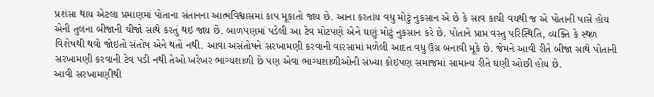પ્રશંસા થાય એટલા પ્રમાણમાં પોતાના સંતાનના આત્મવિશ્વાસમાં કાપ મૂકાતો જાય છે. આના કરતાંય વધુ મોટું નુકસાન એ છે કે સાવ કાચી વયથી જ એ પોતાની પાસે હોય એની તુલના બીજાની ચીજો સાથે કરતું થઇ જાય છે. બાળપણમાં પડેલી આ ટેવ મોટપણે એને ઘણું મોટું નુકસાન કરે છે. પોતાને પ્રાપ્ત વસ્તુ પરિસ્થિતિ, વ્યક્તિ કે સ્થળ વિશેષથી થવો જોઇતો સંતોષ એને થતો નથી. આવા અસંતોષને સરખામણી કરવાની વારસામાં મળેલી આદત વધુ ઉગ્ર બનાવી મૂકે છે. જેમને આવી રીતે બીજા સાથે પોતાની સરખામણી કરવાની ટેવ પડી નથી તેઓ ખરેખર ભાગ્યશાળી છે પણ એવા ભાગ્યશાળીઓની સંખ્યા કોઇપણ સમાજમાં સામાન્ય રીતે ઘણી ઓછી હોય છે.
આવી સરખામણીથી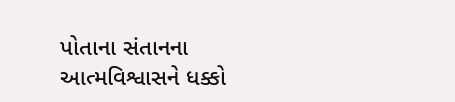પોતાના સંતાનના આત્મવિશ્વાસને ધક્કો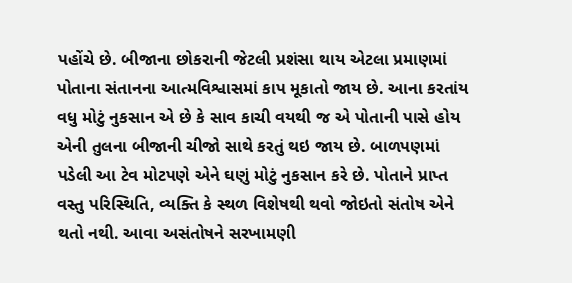પહોંચે છે. બીજાના છોકરાની જેટલી પ્રશંસા થાય એટલા પ્રમાણમાં પોતાના સંતાનના આત્મવિશ્વાસમાં કાપ મૂકાતો જાય છે. આના કરતાંય વધુ મોટું નુકસાન એ છે કે સાવ કાચી વયથી જ એ પોતાની પાસે હોય એની તુલના બીજાની ચીજો સાથે કરતું થઇ જાય છે. બાળપણમાં પડેલી આ ટેવ મોટપણે એને ઘણું મોટું નુકસાન કરે છે. પોતાને પ્રાપ્ત વસ્તુ પરિસ્થિતિ, વ્યક્તિ કે સ્થળ વિશેષથી થવો જોઇતો સંતોષ એને થતો નથી. આવા અસંતોષને સરખામણી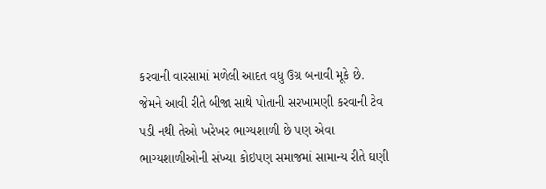કરવાની વારસામાં મળેલી આદત વધુ ઉગ્ર બનાવી મૂકે છે. જેમને આવી રીતે બીજા સાથે પોતાની સરખામણી કરવાની ટેવ પડી નથી તેઓ ખરેખર ભાગ્યશાળી છે પણ એવા ભાગ્યશાળીઓની સંખ્યા કોઇપણ સમાજમાં સામાન્ય રીતે ઘણી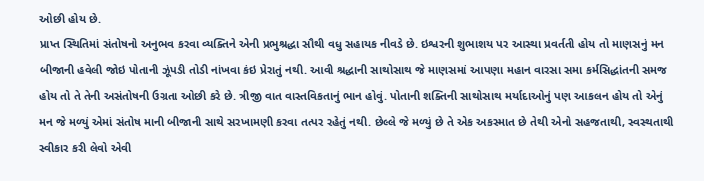ઓછી હોય છે.
પ્રાપ્ત સ્થિતિમાં સંતોષનો અનુભવ કરવા વ્યક્તિને એની પ્રભુશ્રદ્ધા સૌથી વધુ સહાયક નીવડે છે. ઇશ્વરની શુભાશય પર આસ્થા પ્રવર્તતી હોય તો માણસનું મન બીજાની હવેલી જોઇ પોતાની ઝૂંપડી તોડી નાંખવા કંઇ પ્રેરાતું નથી. આવી શ્રદ્ધાની સાથોસાથ જે માણસમાં આપણા મહાન વારસા સમા કર્મસિદ્ધાંતની સમજ હોય તો તે તેની અસંતોષની ઉગ્રતા ઓછી કરે છે. ત્રીજી વાત વાસ્તવિકતાનું ભાન હોવું. પોતાની શક્તિની સાથોસાથ મર્યાદાઓનું પણ આકલન હોય તો એનું મન જે મળ્યું એમાં સંતોષ માની બીજાની સાથે સરખામણી કરવા તત્પર રહેતું નથી. છેલ્લે જે મળ્યું છે તે એક અકસ્માત છે તેથી એનો સહજતાથી, સ્વસ્થતાથી સ્વીકાર કરી લેવો એવી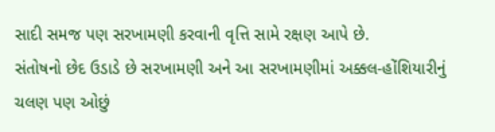સાદી સમજ પણ સરખામણી કરવાની વૃત્તિ સામે રક્ષણ આપે છે.
સંતોષનો છેદ ઉડાડે છે સરખામણી અને આ સરખામણીમાં અક્કલ-હોંશિયારીનું ચલણ પણ ઓછું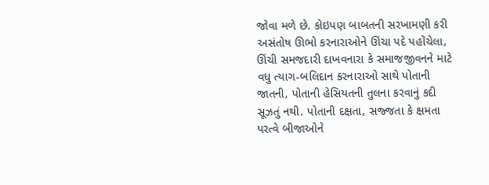જોવા મળે છે. કોઇપણ બાબતની સરખામણી કરી અસંતોષ ઊભો કરનારાઓને ઊંચા પદે પહોંચેલા, ઊંચી સમજદારી દાખવનારા કે સમાજજીવનને માટે વધુ ત્યાગ-બલિદાન કરનારાઓ સાથે પોતાની જાતની, પોતાની હેસિયતની તુલના કરવાનું કદી સૂઝતું નથી. પોતાની દક્ષતા, સજ્જતા કે ક્ષમતા પરત્વે બીજાઓને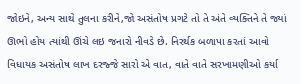જોઇને, અન્ય સાથે તુલના કરીને,જો અસંતોષ પ્રગટે તો તે અંતે વ્યક્તિને તે જ્યાં ઊભો હોય ત્યાંથી ઊંચે લઇ જનારો નીવડે છે. નિરર્થક બળાપા કરતાં આવો વિધાયક અસંતોષ લાખ દરજ્જે સારો એ વાત, વાતે વાતે સરખામણીઓ કર્યા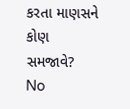કરતા માણસને કોણ સમજાવે?
No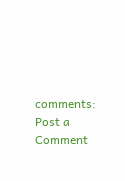comments:
Post a Comment